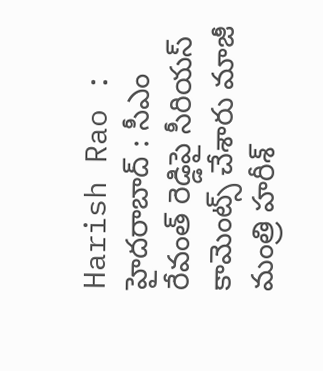Harish Rao : హైదరాబాద్ : సీఎం రేవంత్ రెడ్డిపై సీరియస్ కామెంట్స్ చేశారు మాజీ మంత్రి హరీశ్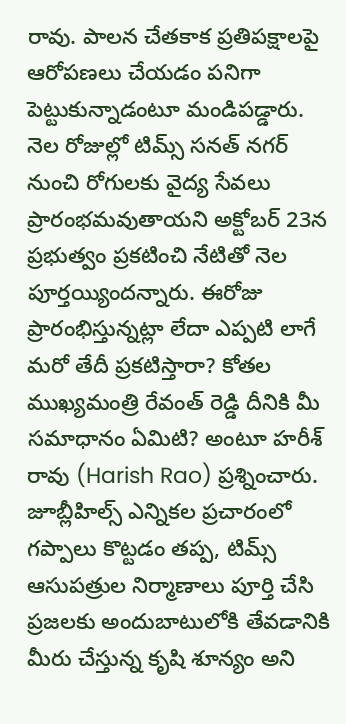రావు. పాలన చేతకాక ప్రతిపక్షాలపై ఆరోపణలు చేయడం పనిగా పెట్టుకున్నాడంటూ మండిపడ్డారు. నెల రోజుల్లో టిమ్స్ సనత్ నగర్ నుంచి రోగులకు వైద్య సేవలు ప్రారంభమవుతాయని అక్టోబర్ 23న ప్రభుత్వం ప్రకటించి నేటితో నెల పూర్తయ్యిందన్నారు. ఈరోజు ప్రారంభిస్తున్నట్లా లేదా ఎప్పటి లాగే మరో తేదీ ప్రకటిస్తారా? కోతల ముఖ్యమంత్రి రేవంత్ రెడ్డి దీనికి మీ సమాధానం ఏమిటి? అంటూ హరీశ్ రావు (Harish Rao) ప్రశ్నించారు. జూబ్లీహిల్స్ ఎన్నికల ప్రచారంలో గప్పాలు కొట్టడం తప్ప, టిమ్స్ ఆసుపత్రుల నిర్మాణాలు పూర్తి చేసి ప్రజలకు అందుబాటులోకి తేవడానికి మీరు చేస్తున్న కృషి శూన్యం అని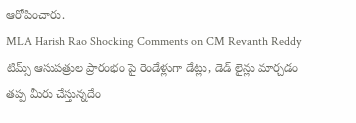ఆరోపించారు.
MLA Harish Rao Shocking Comments on CM Revanth Reddy
టిమ్స్ ఆసుపత్రుల ప్రారంభం పై రెండేళ్లుగా డేట్లు, డెడ్ లైన్లు మార్చడం తప్ప మీరు చేస్తున్నదేం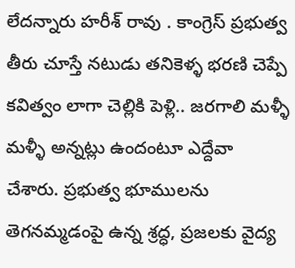లేదన్నారు హరీశ్ రావు . కాంగ్రెస్ ప్రభుత్వ తీరు చూస్తే నటుడు తనికెళ్ళ భరణి చెప్పే కవిత్వం లాగా చెల్లికి పెళ్లి.. జరగాలి మళ్ళీ మళ్ళీ అన్నట్లు ఉందంటూ ఎద్దేవా చేశారు. ప్రభుత్వ భూములను తెగనమ్మడంపై ఉన్న శ్రద్ధ, ప్రజలకు వైద్య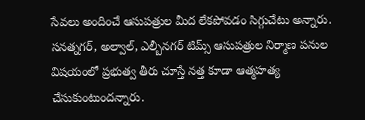సేవలు అందించే ఆసుపత్రుల మీద లేకపోవడం సిగ్గుచేటు అన్నారు. సనత్నగర్, అల్వాల్, ఎల్బీనగర్ టిమ్స్ ఆసుపత్రుల నిర్మాణ పనుల విషయంలో ప్రభుత్వ తీరు చూస్తే నత్త కూడా ఆత్మహత్య చేసుకుంటుందన్నారు.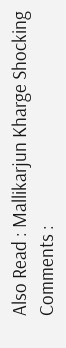Also Read : Mallikarjun Kharge Shocking Comments :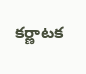కర్ణాటక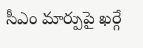సీఎం మార్పుపై ఖర్గే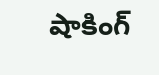షాకింగ్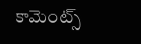కామెంట్స్